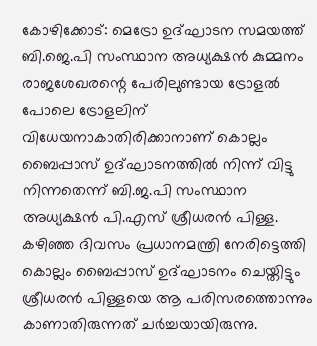കോഴിക്കോട്: മെട്രോ ഉദ്ഘാടന സമയത്ത് ബി.ജെ.പി സംസ്ഥാന അധ്യക്ഷൻ കുമ്മനം രാജശേഖരന്റെ പേരിലുണ്ടായ ട്രോളൽ പോലെ ട്രോളലിന് വിധേയനാകാതിരിക്കാനാണ് കൊല്ലം ബൈപ്പാസ് ഉദ്ഘാടനത്തിൽ നിന്ന് വിട്ടു നിന്നതെന്ന് ബി.ജ.പി സംസ്ഥാന അധ്യക്ഷൻ പി.എസ് ശ്രീധരൻ പിള്ള. കഴിഞ്ഞ ദിവസം പ്രധാനമന്ത്രി നേരിട്ടെത്തി കൊല്ലം ബൈപ്പാസ് ഉദ്ഘാടനം ചെയ്തിട്ടും ശ്രീധരൻ പിള്ളയെ ആ പരിസരത്തൊന്നും കാണാതിരുന്നത് ചർച്ചയായിരുന്നു.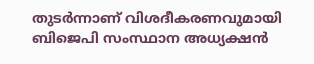തുടർന്നാണ് വിശദീകരണവുമായി ബിജെപി സംസ്ഥാന അധ്യക്ഷൻ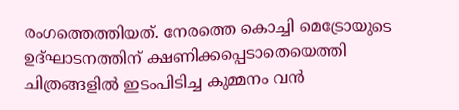രംഗത്തെത്തിയത്. നേരത്തെ കൊച്ചി മെട്രോയുടെ ഉദ്ഘാടനത്തിന് ക്ഷണിക്കപ്പെടാതെയെത്തി ചിത്രങ്ങളിൽ ഇടംപിടിച്ച കുമ്മനം വൻ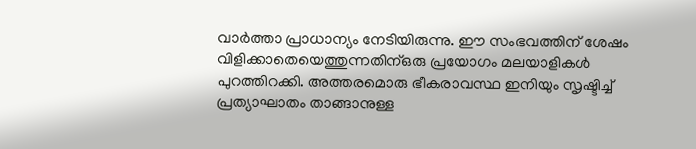വാർത്താ പ്രാധാന്യം നേടിയിരുന്നു. ഈ സംഭവത്തിന് ശേഷം വിളിക്കാതെയെത്തുന്നതിന്ഒരു പ്രയോഗം മലയാളികൾ പുറത്തിറക്കി. അത്തരമൊരു ഭീകരാവസ്ഥ ഇനിയും സൃഷ്ടിച്ച് പ്രത്യാഘാതം താങ്ങാനുള്ള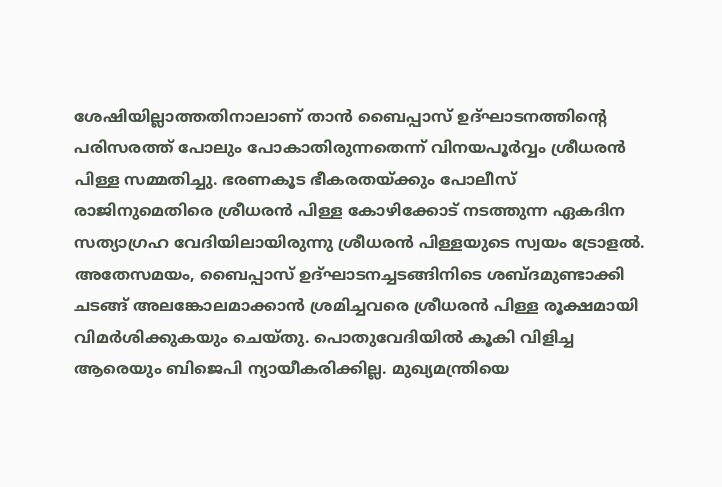ശേഷിയില്ലാത്തതിനാലാണ് താൻ ബൈപ്പാസ് ഉദ്ഘാടനത്തിന്റെ പരിസരത്ത് പോലും പോകാതിരുന്നതെന്ന് വിനയപൂർവ്വം ശ്രീധരൻ പിള്ള സമ്മതിച്ചു. ഭരണകൂട ഭീകരതയ്ക്കും പോലീസ് രാജിനുമെതിരെ ശ്രീധരൻ പിള്ള കോഴിക്കോട് നടത്തുന്ന ഏകദിന സത്യാഗ്രഹ വേദിയിലായിരുന്നു ശ്രീധരൻ പിള്ളയുടെ സ്വയം ട്രോളൽ. അതേസമയം, ബൈപ്പാസ് ഉദ്ഘാടനച്ചടങ്ങിനിടെ ശബ്ദമുണ്ടാക്കി ചടങ്ങ് അലങ്കോലമാക്കാൻ ശ്രമിച്ചവരെ ശ്രീധരൻ പിള്ള രൂക്ഷമായി വിമർശിക്കുകയും ചെയ്തു. പൊതുവേദിയിൽ കൂകി വിളിച്ച ആരെയും ബിജെപി ന്യായീകരിക്കില്ല. മുഖ്യമന്ത്രിയെ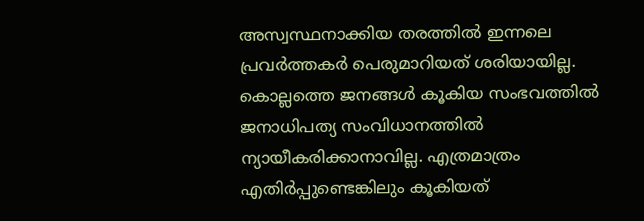അസ്വസ്ഥനാക്കിയ തരത്തിൽ ഇന്നലെ പ്രവർത്തകർ പെരുമാറിയത് ശരിയായില്ല. കൊല്ലത്തെ ജനങ്ങൾ കൂകിയ സംഭവത്തിൽ ജനാധിപത്യ സംവിധാനത്തിൽ ന്യായീകരിക്കാനാവില്ല. എത്രമാത്രം എതിർപ്പുണ്ടെങ്കിലും കൂകിയത്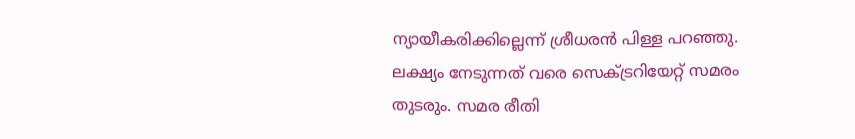ന്യായീകരിക്കില്ലെന്ന് ശ്രീധരൻ പിള്ള പറഞ്ഞു. ലക്ഷ്യം നേടുന്നത് വരെ സെക്ട്രറിയേറ്റ് സമരം തുടരും. സമര രീതി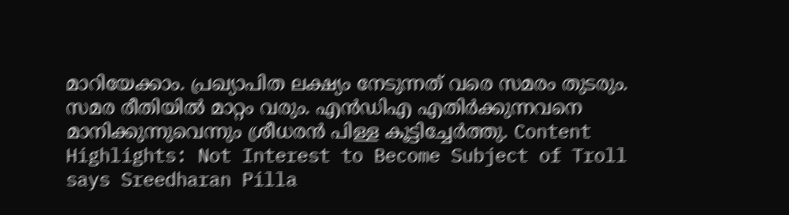മാറിയേക്കാം. പ്രഖ്യാപിത ലക്ഷ്യം നേടുന്നത് വരെ സമരം തുടരും. സമര രീതിയിൽ മാറ്റം വരും. എൻഡിഎ എതിർക്കുന്നവനെ മാനിക്കുന്നുവെന്നും ശ്രീധരൻ പിള്ള കൂട്ടിച്ചേർത്തു. Content Highlights: Not Interest to Become Subject of Troll says Sreedharan Pilla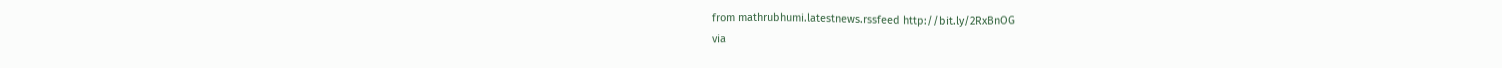from mathrubhumi.latestnews.rssfeed http://bit.ly/2RxBnOG
via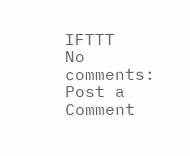IFTTT
No comments:
Post a Comment